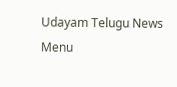Udayam Telugu News
Menu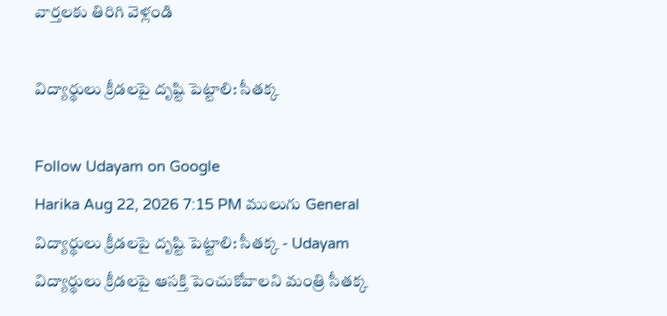వార్తలకు తిరిగి వెళ్లండి

విద్యార్థులు క్రీడలపై దృష్టి పెట్టాలి: సీతక్క

Follow Udayam on Google
Harika Aug 22, 2026 7:15 PM ములుగు General
విద్యార్థులు క్రీడలపై దృష్టి పెట్టాలి: సీతక్క - Udayam
విద్యార్థులు క్రీడలపై ఆసక్తి పెంచుకోవాలని మంత్రి సీతక్క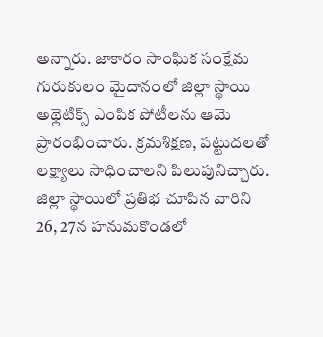అన్నారు. జాకారం సాంఘిక సంక్షేమ గురుకులం మైదానంలో జిల్లా స్థాయి అథ్లెటిక్స్‌ ఎంపిక పోటీలను ఆమె ప్రారంభించారు. క్రమశిక్షణ, పట్టుదలతో లక్ష్యాలు సాధించాలని పిలుపునిచ్చారు. జిల్లా స్థాయిలో ప్రతిభ చూపిన వారిని 26, 27న హనుమకొండలో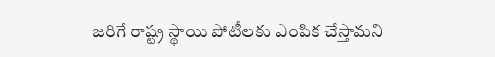జరిగే రాష్ట్ర స్థాయి పోటీలకు ఎంపిక చేస్తామని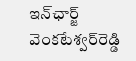ఇన్‌ఛార్జ్‌ వెంకటేశ్వర్‌రెడ్డి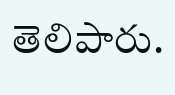తెలిపారు.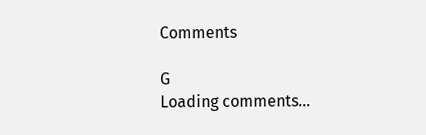Comments

G
Loading comments...